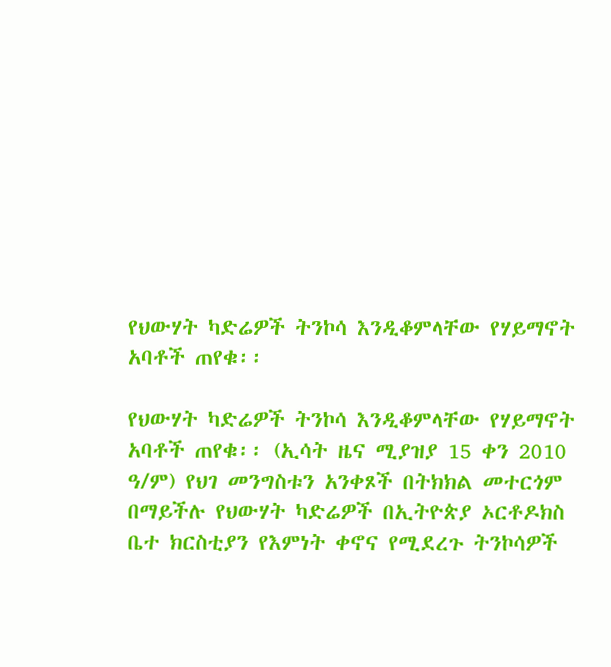የህውሃት ካድሬዎች ትንኮሳ እንዲቆምላቸው የሃይማኖት አባቶች ጠየቁ፡፡

የህውሃት ካድሬዎች ትንኮሳ እንዲቆምላቸው የሃይማኖት አባቶች ጠየቁ፡፡ (ኢሳት ዜና ሚያዝያ 15 ቀን 2010 ዓ/ም) የህገ መንግስቱን አንቀጾች በትክክል መተርጎም በማይችሉ የህውሃት ካድሬዎች በኢትዮጵያ ኦርቶዶክስ ቤተ ክርስቲያን የእምነት ቀኖና የሚደረጉ ትንኮሳዎች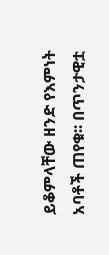ይቆምላቸው ዘንድ የእምነት አባቶች ጠየቁ፡፡ በጥንታዊቷ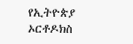የኢትዮጵያ ኦርቶዶክስ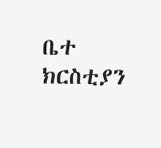ቤተ ክርስቲያን